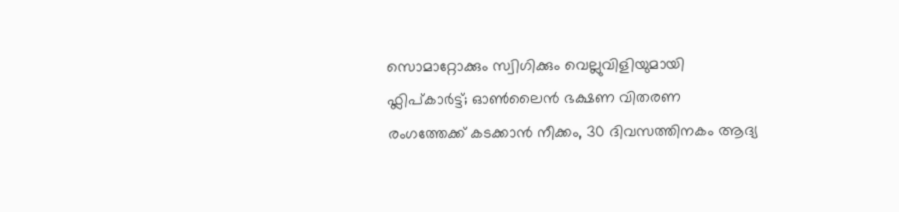സൊമാറ്റോക്കും സ്വിഗിക്കും വെല്ലുവിളിയുമായി ഫ്ലിപ്കാർട്ട്; ഓൺലൈൻ ഭക്ഷണ വിതരണ രംഗത്തേക്ക് കടക്കാൻ നീക്കം, 30 ദിവസത്തിനകം ആദ്യ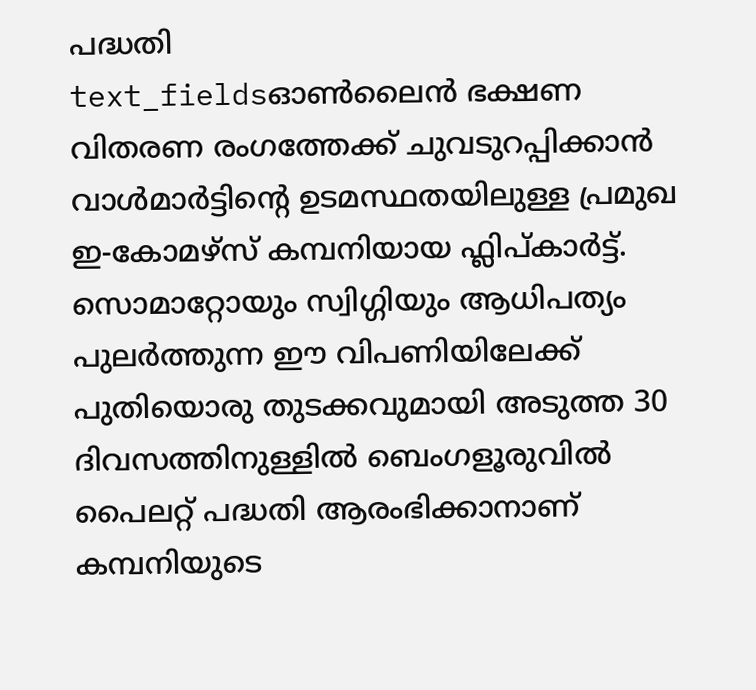പദ്ധതി
text_fieldsഓൺലൈൻ ഭക്ഷണ വിതരണ രംഗത്തേക്ക് ചുവടുറപ്പിക്കാൻ വാൾമാർട്ടിന്റെ ഉടമസ്ഥതയിലുള്ള പ്രമുഖ ഇ-കോമഴ്സ് കമ്പനിയായ ഫ്ലിപ്കാർട്ട്. സൊമാറ്റോയും സ്വിഗ്ഗിയും ആധിപത്യം പുലർത്തുന്ന ഈ വിപണിയിലേക്ക് പുതിയൊരു തുടക്കവുമായി അടുത്ത 30 ദിവസത്തിനുള്ളിൽ ബെംഗളൂരുവിൽ പൈലറ്റ് പദ്ധതി ആരംഭിക്കാനാണ് കമ്പനിയുടെ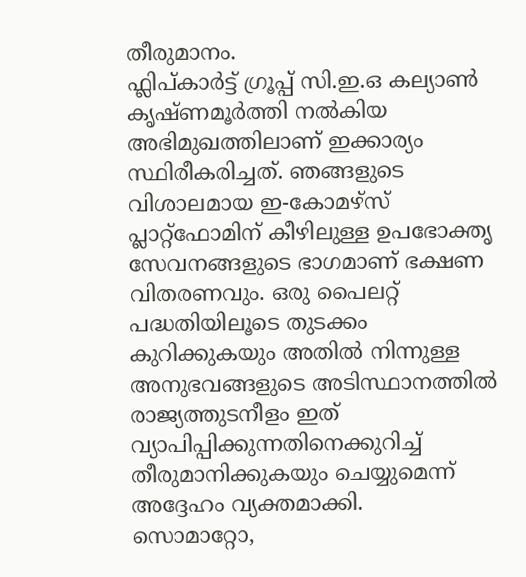തീരുമാനം.
ഫ്ലിപ്കാർട്ട് ഗ്രൂപ്പ് സി.ഇ.ഒ കല്യാൺ കൃഷ്ണമൂർത്തി നൽകിയ അഭിമുഖത്തിലാണ് ഇക്കാര്യം സ്ഥിരീകരിച്ചത്. ഞങ്ങളുടെ വിശാലമായ ഇ-കോമഴ്സ് പ്ലാറ്റ്ഫോമിന് കീഴിലുള്ള ഉപഭോക്തൃ സേവനങ്ങളുടെ ഭാഗമാണ് ഭക്ഷണ വിതരണവും. ഒരു പൈലറ്റ് പദ്ധതിയിലൂടെ തുടക്കം കുറിക്കുകയും അതിൽ നിന്നുള്ള അനുഭവങ്ങളുടെ അടിസ്ഥാനത്തിൽ രാജ്യത്തുടനീളം ഇത് വ്യാപിപ്പിക്കുന്നതിനെക്കുറിച്ച് തീരുമാനിക്കുകയും ചെയ്യുമെന്ന് അദ്ദേഹം വ്യക്തമാക്കി.
സൊമാറ്റോ,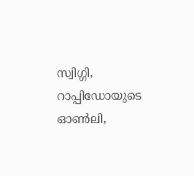സ്വിഗ്ഗി, റാപ്പിഡോയുടെ ഓൺലി,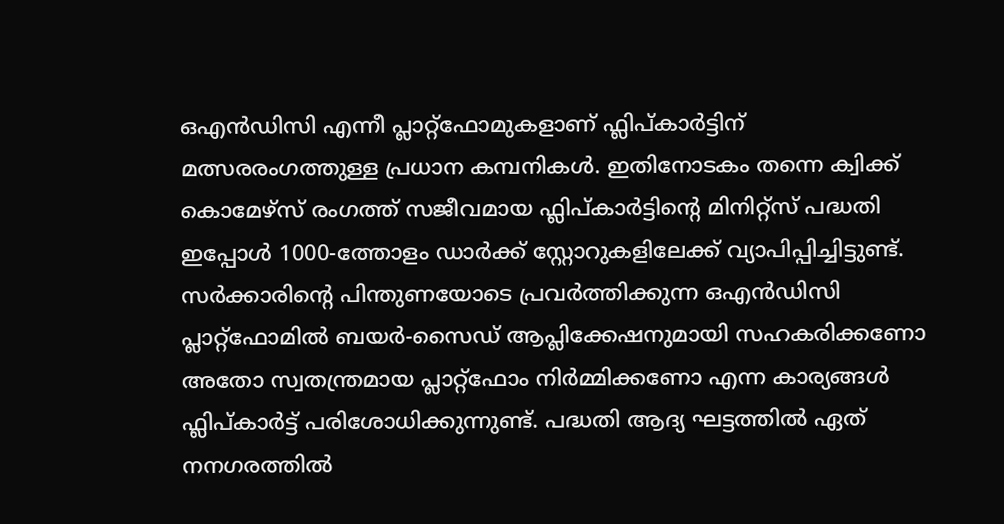ഒഎൻഡിസി എന്നീ പ്ലാറ്റ്ഫോമുകളാണ് ഫ്ലിപ്കാർട്ടിന് മത്സരരംഗത്തുള്ള പ്രധാന കമ്പനികൾ. ഇതിനോടകം തന്നെ ക്വിക്ക് കൊമേഴ്സ് രംഗത്ത് സജീവമായ ഫ്ലിപ്കാർട്ടിന്റെ മിനിറ്റ്സ് പദ്ധതി ഇപ്പോൾ 1000-ത്തോളം ഡാർക്ക് സ്റ്റോറുകളിലേക്ക് വ്യാപിപ്പിച്ചിട്ടുണ്ട്.
സർക്കാരിന്റെ പിന്തുണയോടെ പ്രവർത്തിക്കുന്ന ഒഎൻഡിസി പ്ലാറ്റ്ഫോമിൽ ബയർ-സൈഡ് ആപ്ലിക്കേഷനുമായി സഹകരിക്കണോ അതോ സ്വതന്ത്രമായ പ്ലാറ്റ്ഫോം നിർമ്മിക്കണോ എന്ന കാര്യങ്ങൾ ഫ്ലിപ്കാർട്ട് പരിശോധിക്കുന്നുണ്ട്. പദ്ധതി ആദ്യ ഘട്ടത്തിൽ ഏത് നനഗരത്തിൽ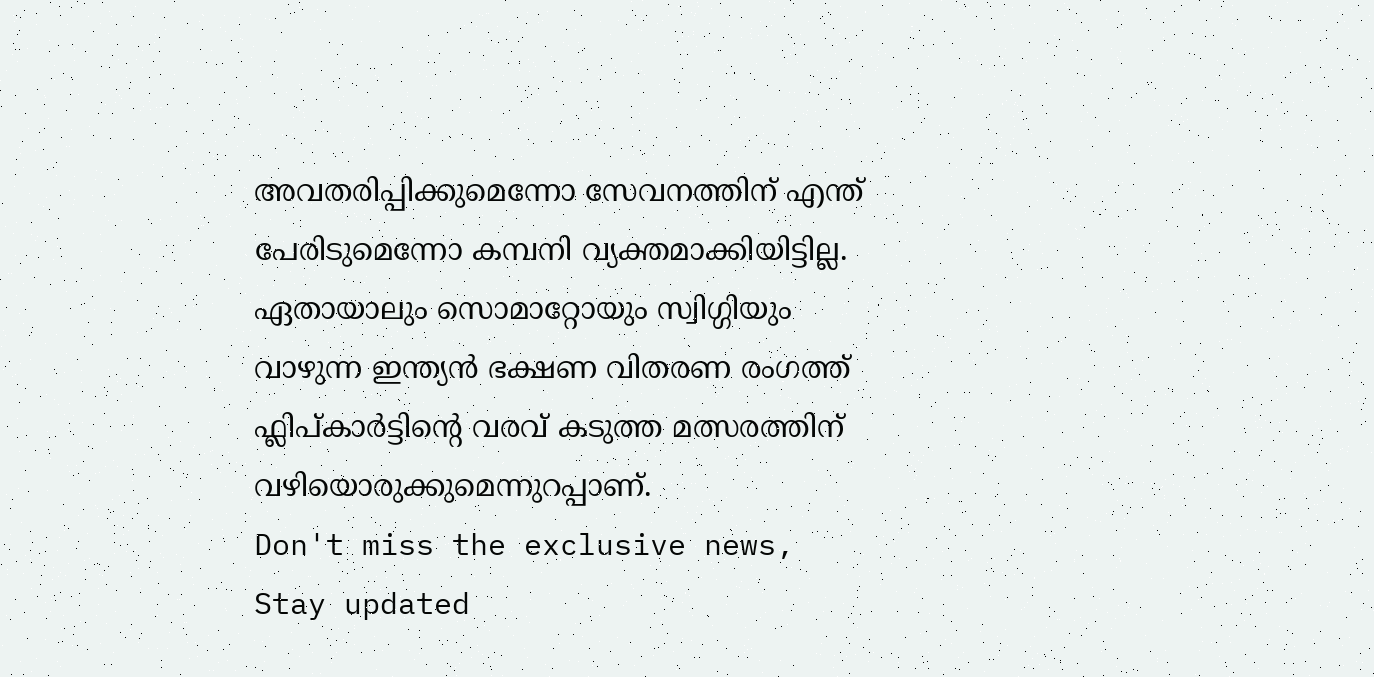അവതരിപ്പിക്കുമെന്നോ സേവനത്തിന് എന്ത് പേരിടുമെന്നോ കമ്പനി വ്യക്തമാക്കിയിട്ടില്ല. ഏതായാലും സൊമാറ്റോയും സ്വിഗ്ഗിയും വാഴുന്ന ഇന്ത്യൻ ഭക്ഷണ വിതരണ രംഗത്ത് ഫ്ലിപ്കാർട്ടിന്റെ വരവ് കടുത്ത മത്സരത്തിന് വഴിയൊരുക്കുമെന്നുറപ്പാണ്.
Don't miss the exclusive news, Stay updated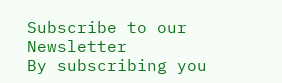Subscribe to our Newsletter
By subscribing you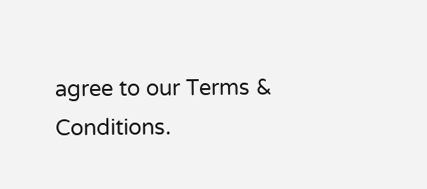agree to our Terms & Conditions.